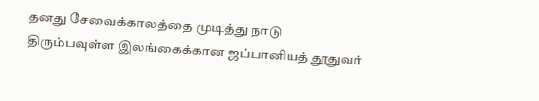தனது சேவைக்காலத்தை முடித்து நாடு திரும்பவுள்ள இலங்கைக்கான ஜப்பானியத் தூதுவர்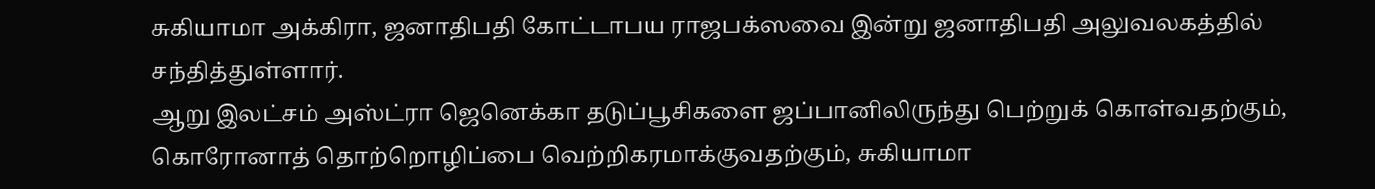சுகியாமா அக்கிரா, ஜனாதிபதி கோட்டாபய ராஜபக்ஸவை இன்று ஜனாதிபதி அலுவலகத்தில் சந்தித்துள்ளார்.
ஆறு இலட்சம் அஸ்ட்ரா ஜெனெக்கா தடுப்பூசிகளை ஜப்பானிலிருந்து பெற்றுக் கொள்வதற்கும், கொரோனாத் தொற்றொழிப்பை வெற்றிகரமாக்குவதற்கும், சுகியாமா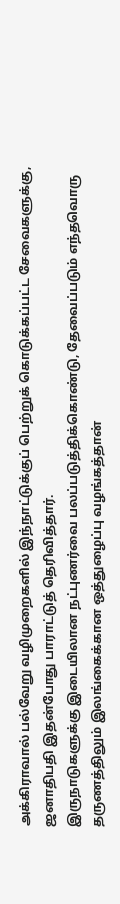அக்கிராவால் பல்வேறு வழிமுறைகளில் இந்நாட்டுக்குப் பெற்றுக் கொடுக்கப்பட்ட சேவைகளுக்கு, ஜனாதிபதி இதன்போது பாராட்டுத் தெரிவித்தார்.
இருநாடுகளுக்கு இடையிலான நட்புணர்வை பலப்படுத்திக்கொண்டு, தேவைப்படும் எந்தவொரு தருணத்திலும் இலங்கைக்கான ஒத்துழைப்பு வழங்கத்தான்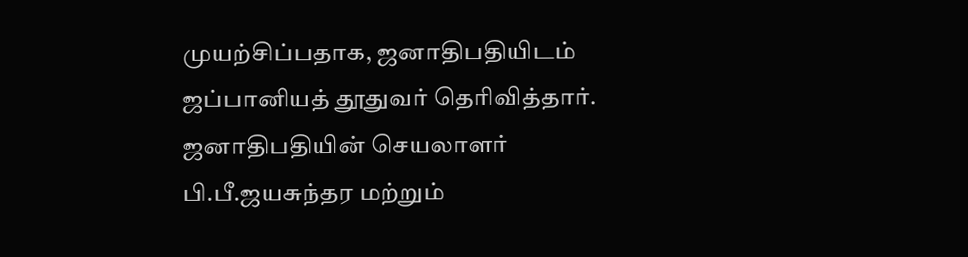முயற்சிப்பதாக, ஜனாதிபதியிடம் ஜப்பானியத் தூதுவர் தெரிவித்தார்.
ஜனாதிபதியின் செயலாளர் பி.பீ.ஜயசுந்தர மற்றும்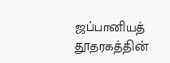ஜப்பானியத் தூதரகத்தின்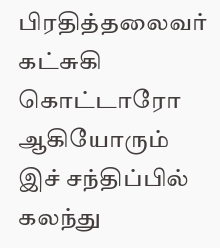பிரதித்தலைவர் கட்சுகி கொட்டாரோ ஆகியோரும் இச் சந்திப்பில் கலந்து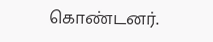கொண்டனர்.